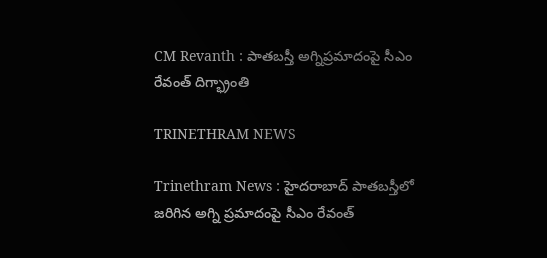CM Revanth : పాతబస్తీ అగ్నిప్రమాదంపై సీఎం రేవంత్ దిగ్భ్రాంతి

TRINETHRAM NEWS

Trinethram News : హైదరాబాద్ పాతబస్తీలో జరిగిన అగ్ని ప్రమాదంపై సీఎం రేవంత్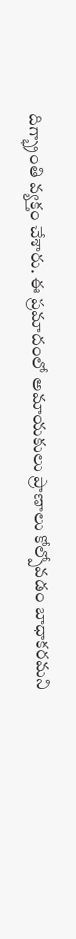దిగ్భ్రాంతి వ్యక్తం చేశారు. ఈ ప్రమాదంలో అమాయకులు ప్రాణాలు కోల్పోవడం బాధాకరమని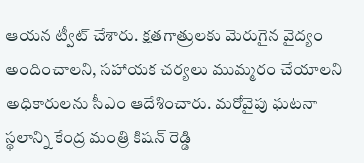ఆయన ట్వీట్ చేశారు. క్షతగాత్రులకు మెరుగైన వైద్యం అందించాలని, సహాయక చర్యలు ముమ్మరం చేయాలని అధికారులను సీఎం ఆదేశించారు. మరోవైపు ఘటనా స్థలాన్ని కేంద్ర మంత్రి కిషన్ రెడ్డి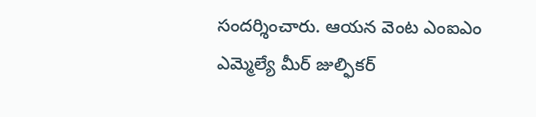సందర్శించారు. ఆయన వెంట ఎంఐఎం ఎమ్మెల్యే మీర్ జుల్ఫికర్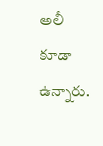అలీ కూడా ఉన్నారు.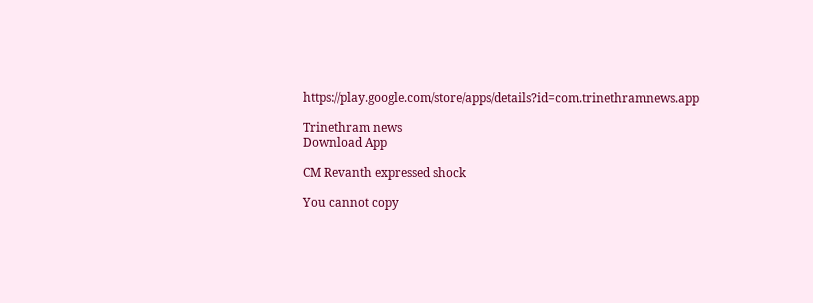https://play.google.com/store/apps/details?id=com.trinethramnews.app

Trinethram news
Download App

CM Revanth expressed shock

You cannot copy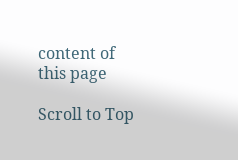content of this page

Scroll to Top